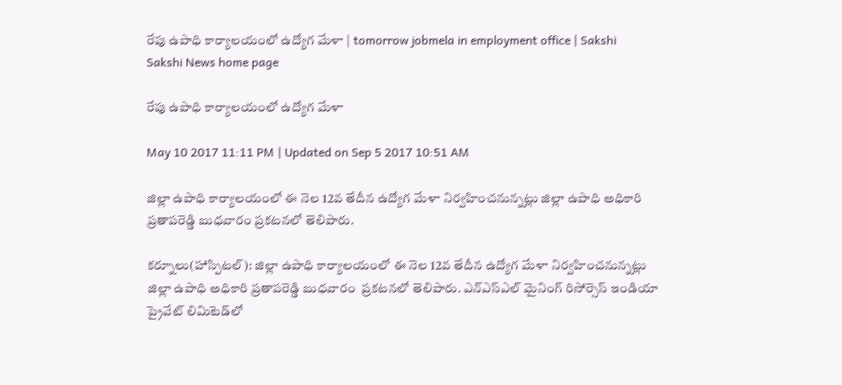రేపు ఉపాధి కార్యాలయంలో ఉద్యోగ మేళా | tomorrow jobmela in employment office | Sakshi
Sakshi News home page

రేపు ఉపాధి కార్యాలయంలో ఉద్యోగ మేళా

May 10 2017 11:11 PM | Updated on Sep 5 2017 10:51 AM

జిల్లా ఉపాధి కార్యాలయంలో ఈ నెల 12వ తేదీన ఉద్యోగ మేళా నిర్వహించనున్నట్లు జిల్లా ఉపాధి అధికారి ప్రతాపరెడ్డి బుధవారం ప్రకటనలో తెలిపారు.

కర్నూలు(హాస్పిటల్‌): జిల్లా ఉపాధి కార్యాలయంలో ఈ నెల 12వ తేదీన ఉద్యోగ మేళా నిర్వహించనున్నట్లు జిల్లా ఉపాధి అధికారి ప్రతాపరెడ్డి బుధవారం  ప్రకటనలో తెలిపారు. ఎన్‌ఎస్‌ఎల్‌ మైనింగ్‌ రిసోర్సెస్‌ ఇండియా ప్రైవేట్‌ లిమిటెడ్‌లో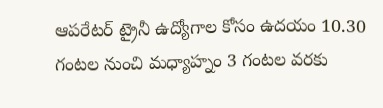ఆపరేటర్‌ ట్రైనీ ఉద్యోగాల కోసం ఉదయం 10.30 గంటల నుంచి మధ్యాహ్నం 3 గంటల వరకు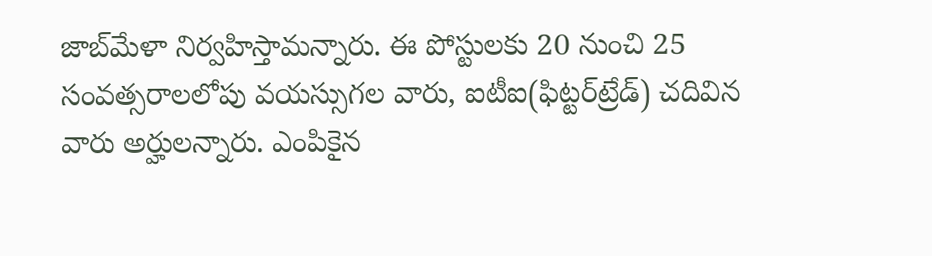జాబ్‌మేళా నిర్వహిస్తామన్నారు. ఈ పోస్టులకు 20 నుంచి 25 సంవత్సరాలలోపు వయస్సుగల వారు, ఐటీఐ(ఫిట్టర్‌ట్రేడ్‌) చదివిన వారు అర్హులన్నారు. ఎంపికైన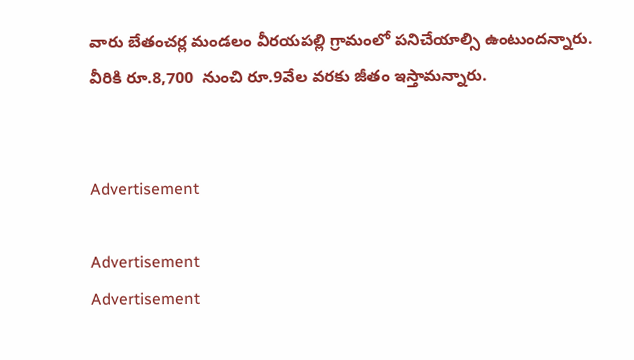వారు బేతంచర్ల మండలం వీరయపల్లి గ్రామంలో పనిచేయాల్సి ఉంటుందన్నారు. వీరికి రూ.8,700  నుంచి రూ.9వేల వరకు జీతం ఇస్తామన్నారు.


Advertisement

Advertisement
Advertisement